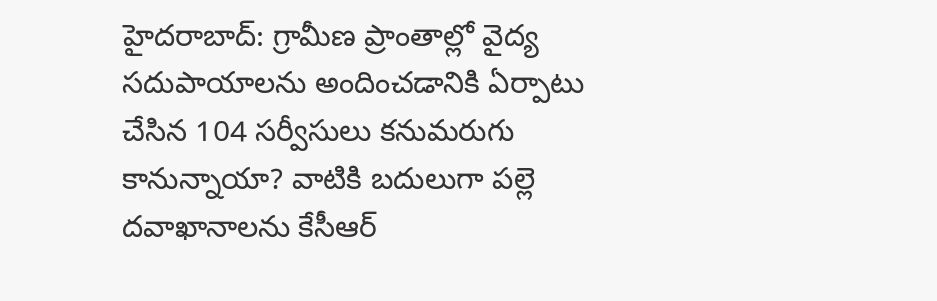హైదరాబాద్: గ్రామీణ ప్రాంతాల్లో వైద్య సదుపాయాలను అందించడానికి ఏర్పాటు చేసిన 104 సర్వీసులు కనుమరుగు కానున్నాయా? వాటికి బదులుగా పల్లె దవాఖానాలను కేసీఆర్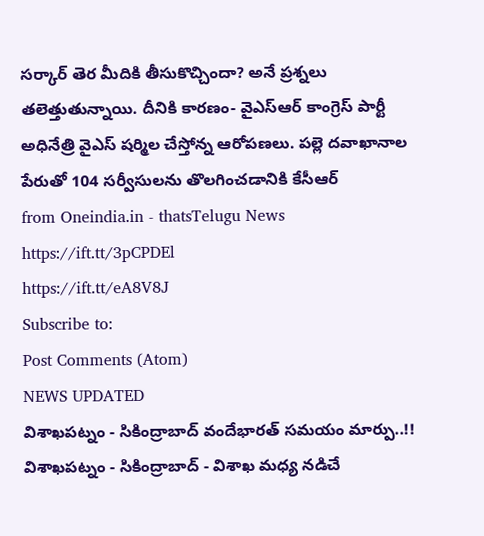సర్కార్ తెర మీదికి తీసుకొచ్చిందా? అనే ప్రశ్నలు తలెత్తుతున్నాయి. దీనికి కారణం- వైఎస్ఆర్ కాంగ్రెస్ పార్టీ అధినేత్రి వైఎస్ షర్మిల చేస్తోన్న ఆరోపణలు. పల్లె దవాఖానాల పేరుతో 104 సర్వీసులను తొలగించడానికి కేసీఆర్
from Oneindia.in - thatsTelugu News https://ift.tt/3pCPDEl
https://ift.tt/eA8V8J
Subscribe to:
Post Comments (Atom)
NEWS UPDATED
విశాఖపట్నం - సికింద్రాబాద్ వందేభారత్ సమయం మార్పు..!!
విశాఖపట్నం - సికింద్రాబాద్ - విశాఖ మధ్య నడిచే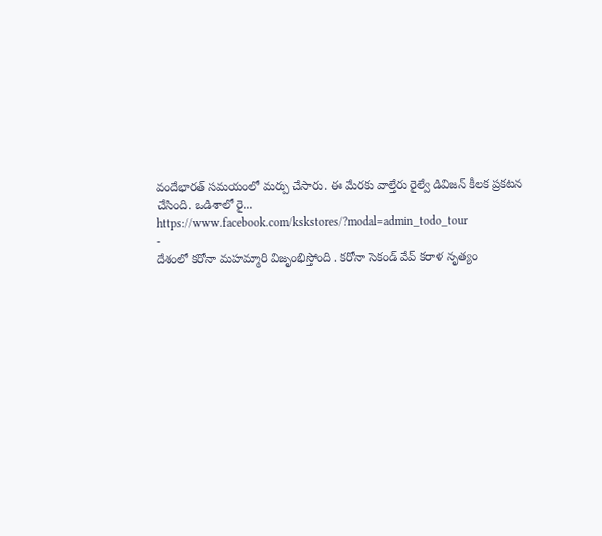వందేభారత్ సమయంలో మర్పు చేసారు. ఈ మేరకు వాల్తేరు రైల్వే డివిజన్ కీలక ప్రకటన చేసింది. ఒడిశాలో రై...
https://www.facebook.com/kskstores/?modal=admin_todo_tour
-
దేశంలో కరోనా మహమ్మారి విజృంభిస్తోంది . కరోనా సెకండ్ వేవ్ కరాళ నృత్యం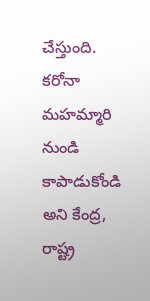చేస్తుంది. కరోనా మహమ్మారి నుండి కాపాడుకోండి అని కేంద్ర, రాష్ట్ర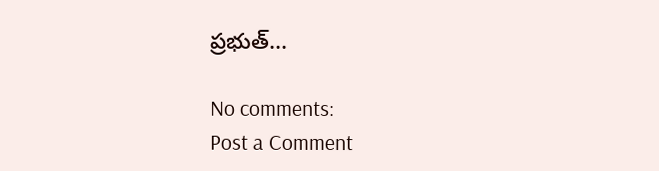ప్రభుత్...

No comments:
Post a Comment